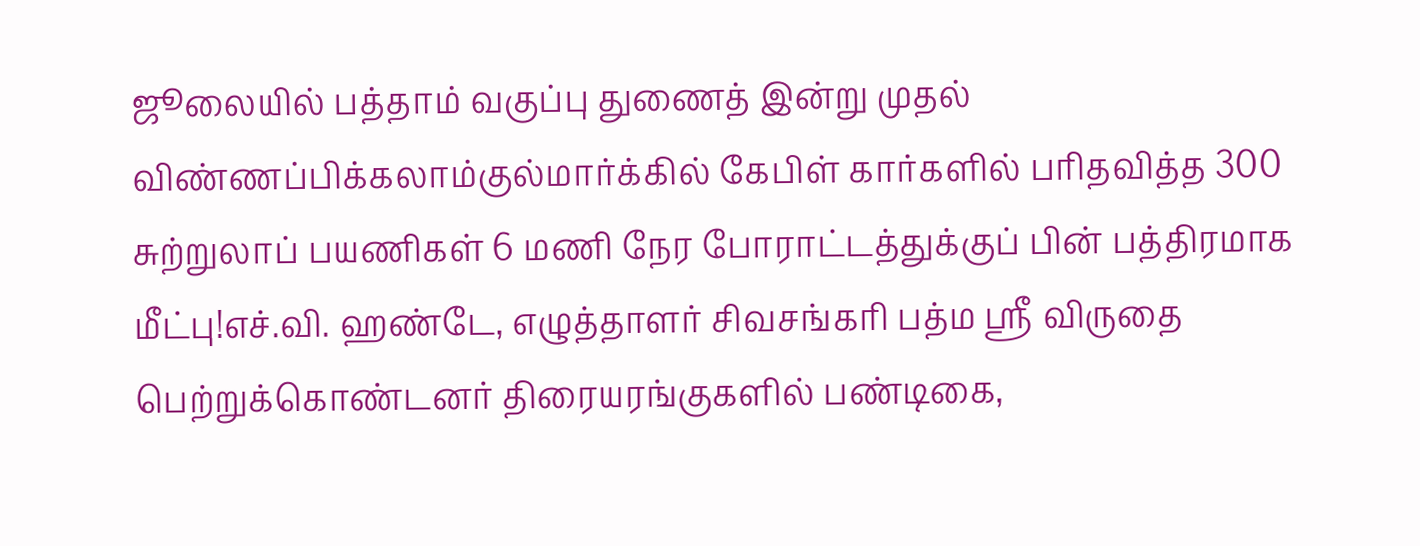ஜூலையில் பத்தாம் வகுப்பு துணைத் இன்று முதல் விண்ணப்பிக்கலாம்குல்மார்க்கில் கேபிள் கார்களில் பரிதவித்த 300 சுற்றுலாப் பயணிகள் 6 மணி நேர போராட்டத்துக்குப் பின் பத்திரமாக மீட்பு!எச்.வி. ஹண்டே, எழுத்தாளர் சிவசங்கரி பத்ம ஸ்ரீ விருதை பெற்றுக்கொண்டனர் திரையரங்குகளில் பண்டிகை,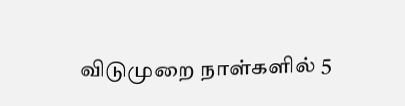விடுமுறை நாள்களில் 5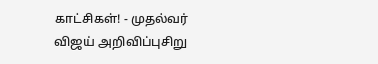காட்சிகள்! - முதல்வர் விஜய் அறிவிப்புசிறு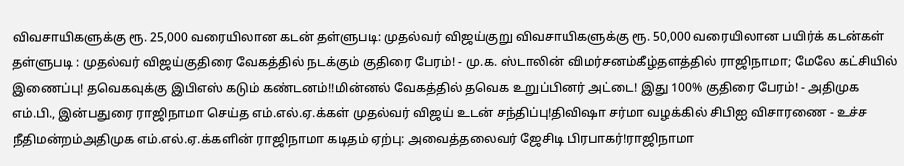விவசாயிகளுக்கு ரூ. 25,000 வரையிலான கடன் தள்ளுபடி: முதல்வர் விஜய்குறு விவசாயிகளுக்கு ரூ. 50,000 வரையிலான பயிர்க் கடன்கள் தள்ளுபடி : முதல்வர் விஜய்குதிரை வேகத்தில் நடக்கும் குதிரை பேரம்! - மு.க. ஸ்டாலின் விமர்சனம்கீழ்தளத்தில் ராஜிநாமா; மேலே கட்சியில் இணைப்பு! தவெகவுக்கு இபிஎஸ் கடும் கண்டனம்!!மின்னல் வேகத்தில் தவெக உறுப்பினர் அட்டை! இது 100% குதிரை பேரம்! - அதிமுக எம்.பி., இன்பதுரை ராஜிநாமா செய்த எம்.எல்.ஏ.க்கள் முதல்வர் விஜய் உடன் சந்திப்பு!திவிஷா சர்மா வழக்கில் சிபிஐ விசாரணை - உச்ச நீதிமன்றம்அதிமுக எம்.எல்.ஏ.க்களின் ராஜிநாமா கடிதம் ஏற்பு: அவைத்தலைவர் ஜேசிடி பிரபாகர்!ராஜிநாமா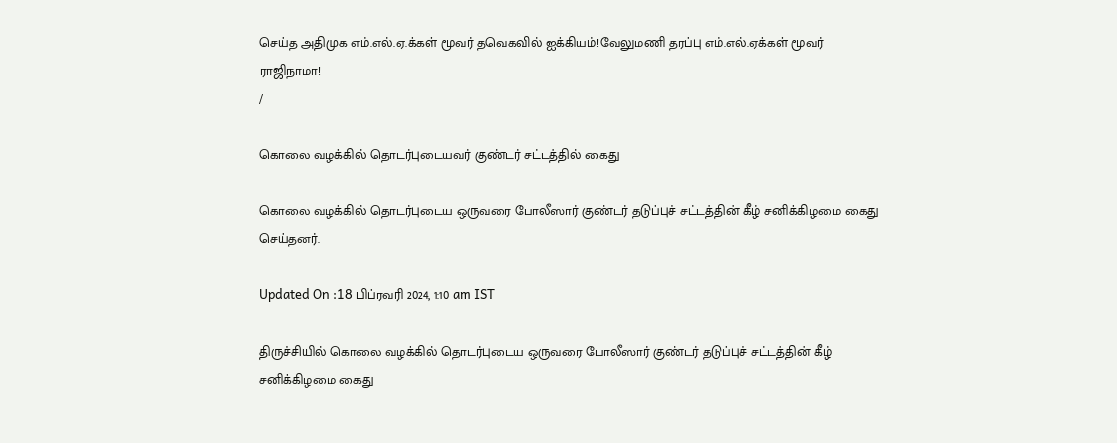செய்த அதிமுக எம்.எல்.ஏ.க்கள் மூவர் தவெகவில் ஐக்கியம்!வேலுமணி தரப்பு எம்.எல்.ஏக்கள் மூவர் ராஜிநாமா!
/

கொலை வழக்கில் தொடர்புடையவர் குண்டர் சட்டத்தில் கைது

கொலை வழக்கில் தொடர்புடைய ஒருவரை போலீஸார் குண்டர் தடுப்புச் சட்டத்தின் கீழ் சனிக்கிழமை கைது செய்தனர்.

Updated On :18 பிப்ரவரி 2024, 1:10 am IST

திருச்சியில் கொலை வழக்கில் தொடர்புடைய ஒருவரை போலீஸார் குண்டர் தடுப்புச் சட்டத்தின் கீழ் சனிக்கிழமை கைது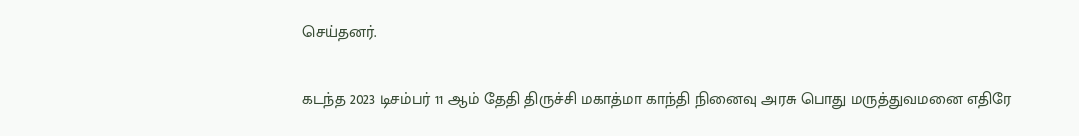செய்தனர்.

கடந்த 2023 டிசம்பர் 11 ஆம் தேதி திருச்சி மகாத்மா காந்தி நினைவு அரசு பொது மருத்துவமனை எதிரே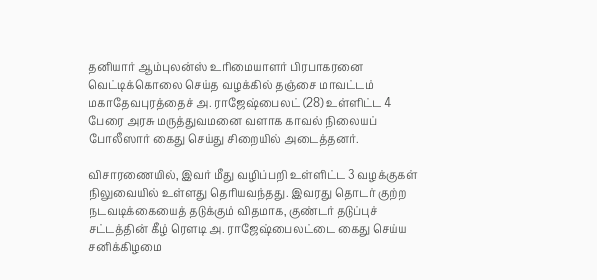தனியார் ஆம்புலன்ஸ் உரிமையாளர் பிரபாகரனை வெட்டிக்கொலை செய்த வழக்கில் தஞ்சை மாவட்டம் மகாதேவபுரத்தைச் அ. ராஜேஷ்பைலட் (28) உள்ளிட்ட 4 பேரை அரசு மருத்துவமனை வளாக காவல் நிலையப் போலீஸார் கைது செய்து சிறையில் அடைத்தனர்.

விசாரணையில், இவர் மீது வழிப்பறி உள்ளிட்ட 3 வழக்குகள் நிலுவையில் உள்ளது தெரியவந்தது. இவரது தொடர் குற்ற நடவடிக்கையைத் தடுக்கும் விதமாக, குண்டர் தடுப்புச் சட்டத்தின் கீழ் ரௌடி அ. ராஜேஷ்பைலட்டை கைது செய்ய சனிக்கிழமை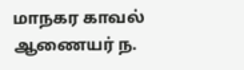மாநகர காவல் ஆணையர் ந.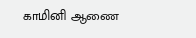காமினி ஆணை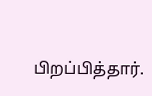பிறப்பித்தார்.